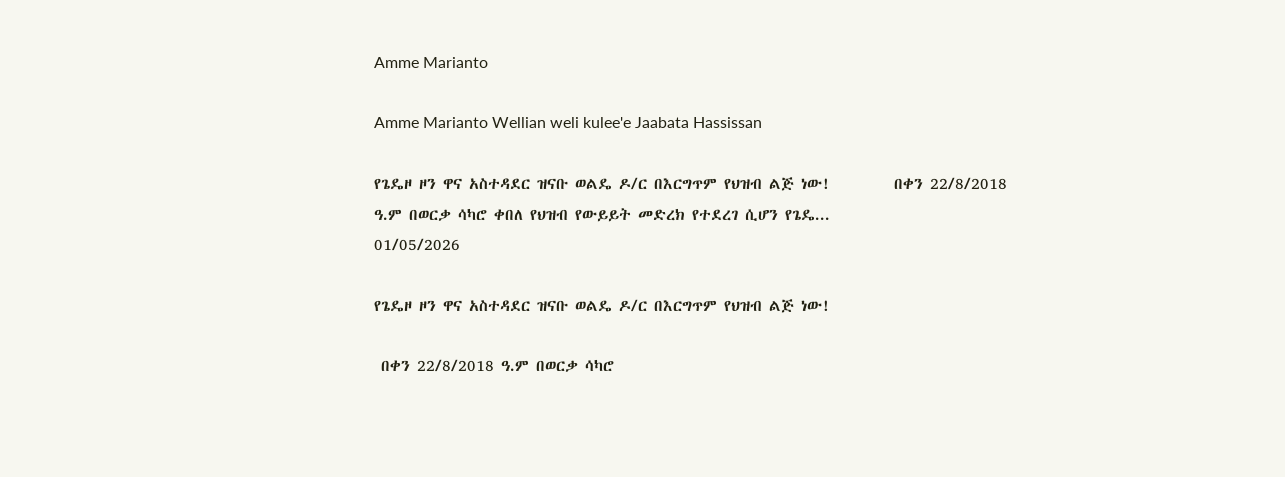Amme Marianto

Amme Marianto Wellian weli kulee'e Jaabata Hassissan

የጌዴዞ ዞን ዋና አስተዳደር ዝናቡ ወልዴ ዶ/ር በእርግጥም የህዝብ ልጅ ነው!         በቀን 22/8/2018 ዓ.ም በወርቃ ሳካሮ ቀበለ የህዝብ የውይይት መድረክ የተደረገ ሲሆን የጌዴ...
01/05/2026

የጌዴዞ ዞን ዋና አስተዳደር ዝናቡ ወልዴ ዶ/ር በእርግጥም የህዝብ ልጅ ነው!

 በቀን 22/8/2018 ዓ.ም በወርቃ ሳካሮ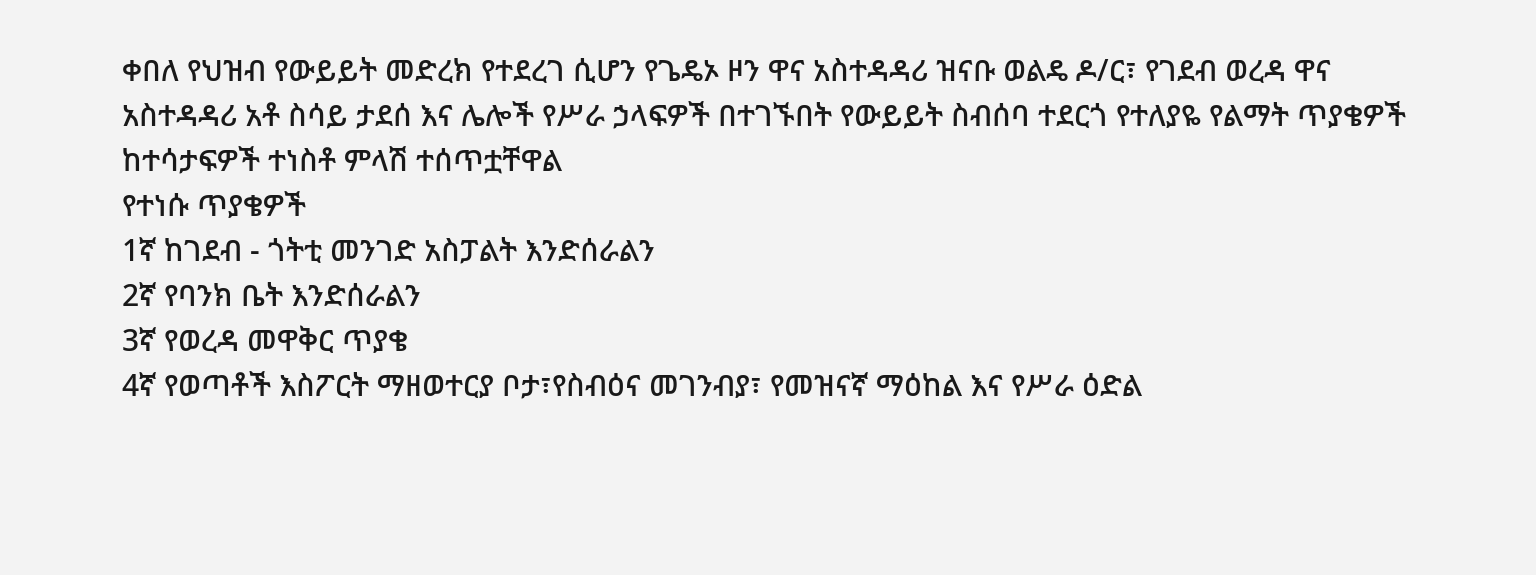ቀበለ የህዝብ የውይይት መድረክ የተደረገ ሲሆን የጌዴኦ ዞን ዋና አስተዳዳሪ ዝናቡ ወልዴ ዶ/ር፣ የገደብ ወረዳ ዋና አስተዳዳሪ አቶ ስሳይ ታደሰ እና ሌሎች የሥራ ኃላፍዎች በተገኙበት የውይይት ስብሰባ ተደርጎ የተለያዬ የልማት ጥያቄዎች ከተሳታፍዎች ተነስቶ ምላሽ ተሰጥቷቸዋል
የተነሱ ጥያቄዎች
1ኛ ከገደብ - ጎትቲ መንገድ አስፓልት እንድሰራልን
2ኛ የባንክ ቤት እንድሰራልን
3ኛ የወረዳ መዋቅር ጥያቄ
4ኛ የወጣቶች እስፖርት ማዘወተርያ ቦታ፣የስብዕና መገንብያ፣ የመዝናኛ ማዕከል እና የሥራ ዕድል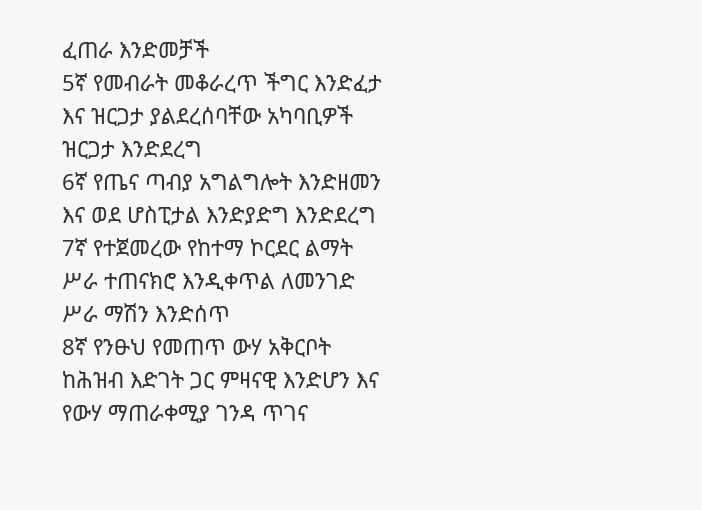ፈጠራ እንድመቻች
5ኛ የመብራት መቆራረጥ ችግር እንድፈታ እና ዝርጋታ ያልደረሰባቸው አካባቢዎች ዝርጋታ እንድደረግ
6ኛ የጤና ጣብያ አግልግሎት እንድዘመን እና ወደ ሆስፒታል እንድያድግ እንድደረግ
7ኛ የተጀመረው የከተማ ኮርደር ልማት ሥራ ተጠናክሮ እንዲቀጥል ለመንገድ ሥራ ማሽን እንድሰጥ
8ኛ የንፁህ የመጠጥ ውሃ አቅርቦት ከሕዝብ እድገት ጋር ምዛናዊ እንድሆን እና የውሃ ማጠራቀሚያ ገንዳ ጥገና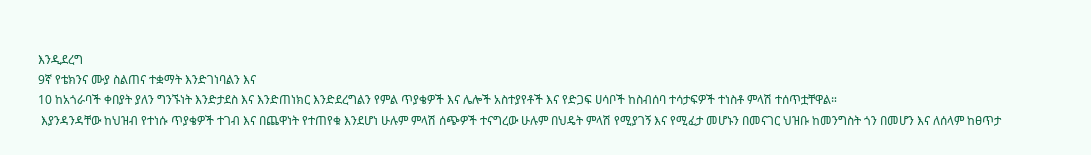እንዲደረግ
9ኛ የቴክንና ሙያ ስልጠና ተቋማት እንድገነባልን እና
10 ከአጎራባች ቀበያት ያለን ግንኙነት እንድታደስ እና እንድጠነክር እንድደረግልን የምል ጥያቄዎች እና ሌሎች አስተያየቶች እና የድጋፍ ሀሳቦች ከስብሰባ ተሳታፍዎች ተነስቶ ምላሽ ተሰጥቷቸዋል።
 እያንዳንዳቸው ከህዝብ የተነሱ ጥያቄዎች ተገብ እና በጨዋነት የተጠየቁ እንደሆነ ሁሉም ምላሽ ሰጭዎች ተናግረው ሁሉም በህዴት ምላሽ የሚያገኝ እና የሚፈታ መሆኑን በመናገር ህዝቡ ከመንግስት ጎን በመሆን እና ለሰላም ከፀጥታ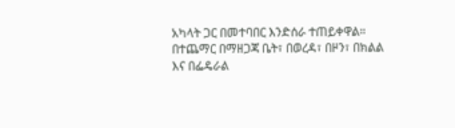አካላት ጋር በመተባበር እንድሰራ ተጠይቀዋል። በተጨማር በማዘጋጃ ቤት፣ በወረዳ፣ በዞን፣ በክልል እና በፌዴራል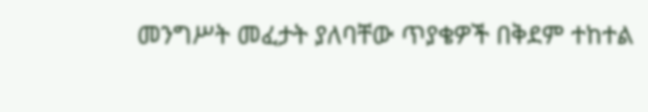መንግሥት መፈታት ያለባቸው ጥያቄዎች በቅደም ተከተል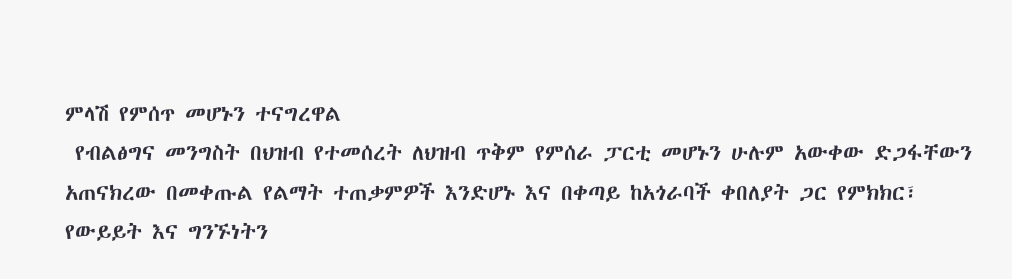ምላሽ የምሰጥ መሆኑን ተናግረዋል
 የብልፅግና መንግስት በህዝብ የተመሰረት ለህዝብ ጥቅም የምሰራ ፓርቲ መሆኑን ሁሉም አውቀው ድጋፋቸውን አጠናክረው በመቀጡል የልማት ተጠቃምዎች እንድሆኑ እና በቀጣይ ከአጎራባች ቀበለያት ጋር የምክክር፣ የውይይት እና ግንኙነትን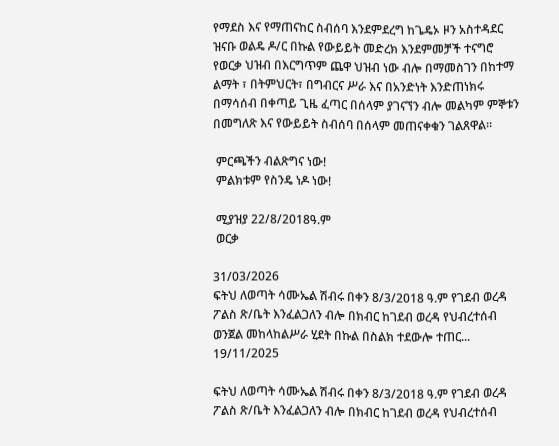የማደስ እና የማጠናከር ስብሰባ እንደምደረግ ከጌዴኦ ዞን አስተዳደር ዝናቡ ወልዴ ዶ/ር በኩል የውይይት መድረክ እንደምመቻች ተናግሮ የወርቃ ህዝብ በእርግጥም ጨዋ ህዝብ ነው ብሎ በማመስገን በከተማ ልማት ፣ በትምህርት፣ በግብርና ሥራ እና በአንድነት እንድጠነክሩ በማሳሰብ በቀጣይ ጊዜ ፈጣር በሰላም ያገናኘን ብሎ መልካም ምኞቱን በመግለጽ እና የውይይት ስብሰባ በሰላም መጠናቀቁን ገልጸዋል።

 ምርጫችን ብልጽግና ነው!
 ምልክቱም የስንዴ ነዶ ነው!

 ሚያዝያ 22/8/2018ዓ.ም
 ወርቃ

31/03/2026
ፍትህ ለወጣት ሳሙኤል ሽብሩ በቀን 8/3/2018 ዓ.ም የገደብ ወረዳ ፖልስ ጽ/ቤት እንፈልጋለን ብሎ በክብር ከገደብ ወረዳ የህብረተሰብ ወንጀል መከላከልሥራ ሂደት በኩል በስልክ ተደውሎ ተጠር...
19/11/2025

ፍትህ ለወጣት ሳሙኤል ሽብሩ በቀን 8/3/2018 ዓ.ም የገደብ ወረዳ ፖልስ ጽ/ቤት እንፈልጋለን ብሎ በክብር ከገደብ ወረዳ የህብረተሰብ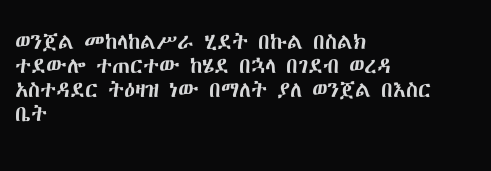ወንጀል መከላከልሥራ ሂደት በኩል በስልክ ተደውሎ ተጠርተው ከሄደ በኋላ በገደብ ወረዳ አስተዳደር ትዕዛዝ ነው በማለት ያለ ወንጀል በእስር ቤት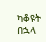ካቆዩት በኋላ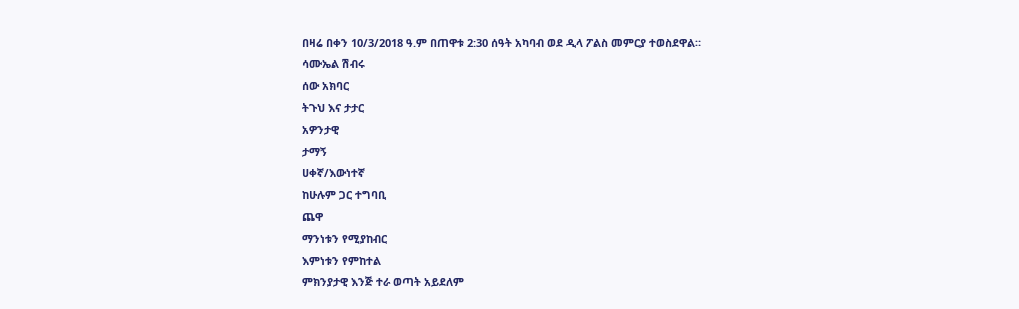በዛሬ በቀን 10/3/2018 ዓ.ም በጠዋቱ 2:30 ሰዓት አካባብ ወደ ዲላ ፖልስ መምርያ ተወስደዋል።
ሳሙኤል ሽብሩ
ሰው አክባር
ትጉህ እና ታታር
አዎንታዊ
ታማኝ
ሀቀኛ/እውነተኛ
ከሁሉም ጋር ተግባቢ
ጨዋ
ማንነቱን የሚያከብር
እምነቱን የምከተል
ምክንያታዊ እንጅ ተራ ወጣት አይደለም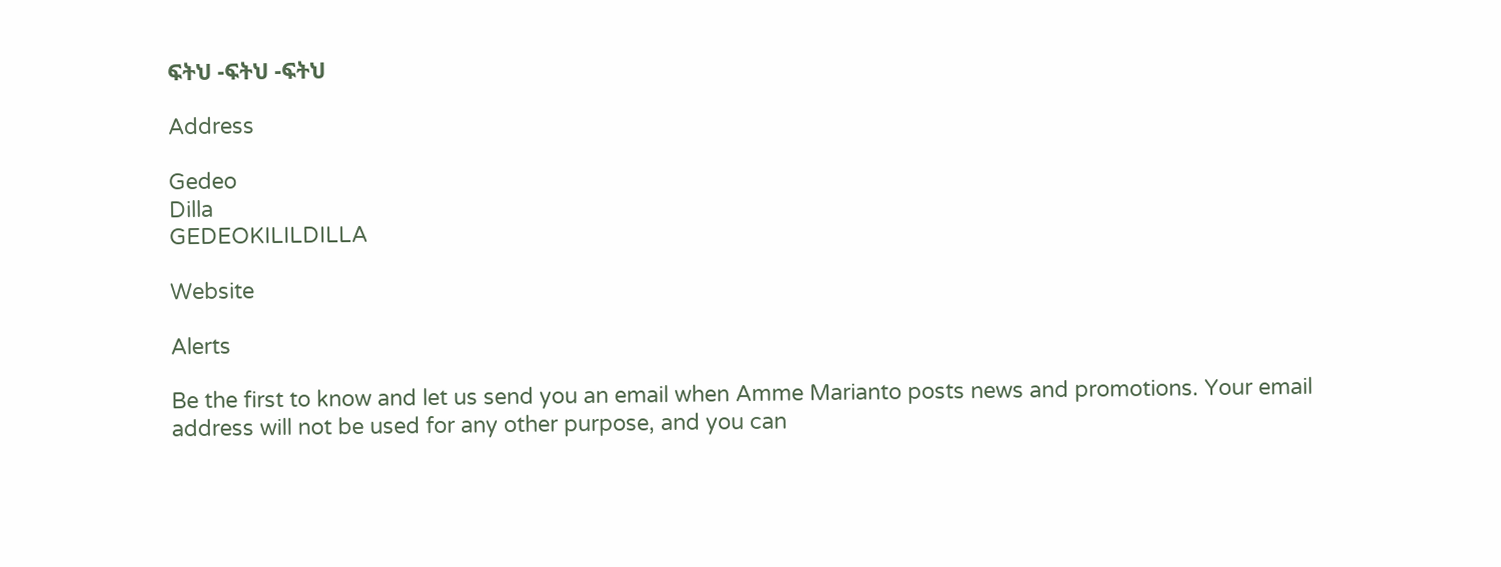ፍትህ -ፍትህ -ፍትህ

Address

Gedeo
Dilla
GEDEOKILILDILLA

Website

Alerts

Be the first to know and let us send you an email when Amme Marianto posts news and promotions. Your email address will not be used for any other purpose, and you can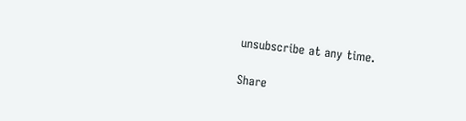unsubscribe at any time.

Share